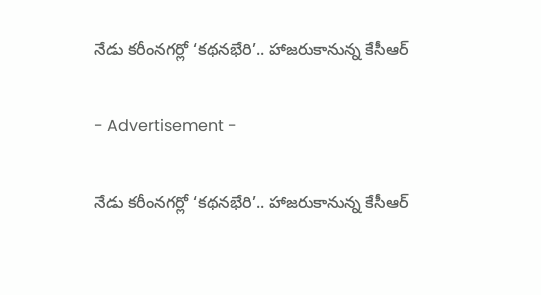నేడు కరీంనగర్లో ‘కథనభేరి’.. హాజరుకానున్న కేసీఆర్

- Advertisement -

నేడు కరీంనగర్లో ‘కథనభేరి’.. హాజరుకానున్న కేసీఆర్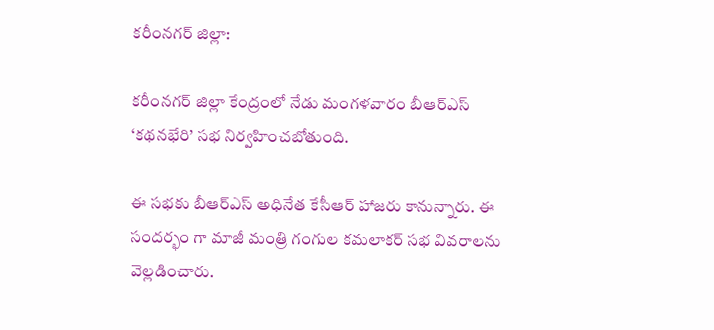కరీంనగర్ జిల్లా:

కరీంనగర్ జిల్లా కేంద్రంలో నేడు మంగ‌ళ‌వారం బీఆర్ఎస్ ‘కథనభేరి’ సభ నిర్వహించబోతుంది.

ఈ సభకు బీఆర్ఎస్ అధినేత కేసీఆర్ హాజరు కానున్నారు. ఈ సందర్భం గా మాజీ మంత్రి గంగుల కమలాకర్ సభ వివరాలను వెల్ల‌డించారు.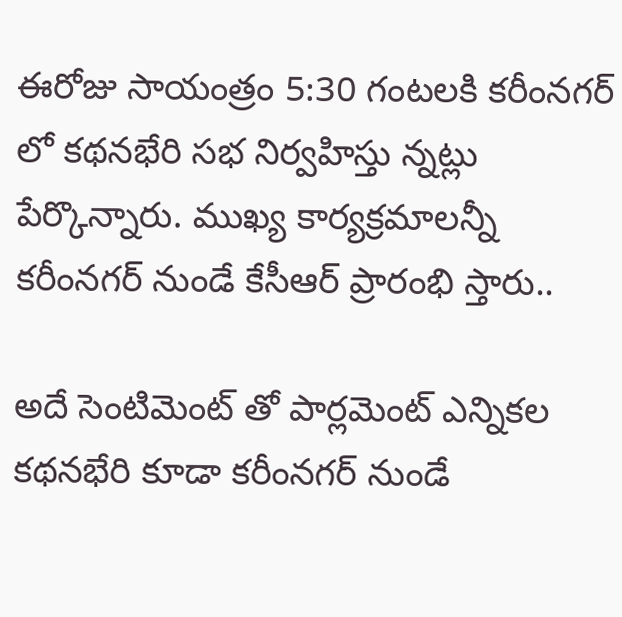ఈరోజు సాయంత్రం 5:30 గంటలకి కరీంనగర్ లో కథనభేరి సభ నిర్వహిస్తు న్నట్లు పేర్కొన్నారు. ముఖ్య కార్యక్రమాలన్నీ కరీంనగర్ నుండే కేసీఆర్ ప్రారంభి స్తారు..

అదే సెంటిమెంట్ తో పార్లమెంట్ ఎన్నికల కథనభేరి కూడా కరీంనగర్ నుండే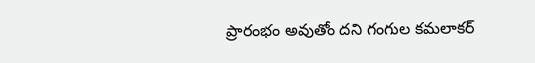ప్రారంభం అవుతోం దని గంగుల కమలాకర్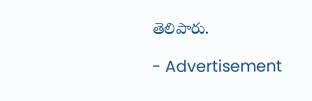తెలిపారు.

- Advertisement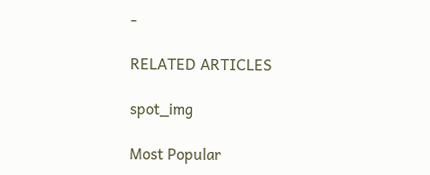-

RELATED ARTICLES

spot_img

Most Popular